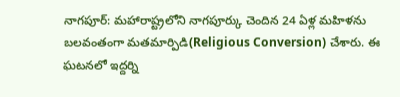నాగపూర్: మహారాష్ట్రలోని నాగపూర్కు చెందిన 24 ఏళ్ల మహిళను బలవంతంగా మతమార్పిడి(Religious Conversion) చేశారు. ఈ ఘటనలో ఇద్దర్ని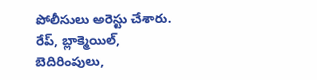పోలీసులు అరెస్టు చేశారు. రేప్, బ్లాక్మెయిల్, బెదిరింపులు,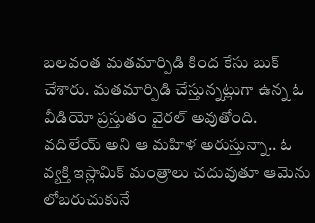బలవంత మతమార్పిడి కింద కేసు బుక్ చేశారు. మతమార్పిడి చేస్తున్నట్లుగా ఉన్న ఓ వీడియో ప్రస్తుతం వైరల్ అవుతోంది. వదిలేయ్ అని ఆ మహిళ అరుస్తున్నా.. ఓ వ్యక్తి ఇస్లామిక్ మంత్రాలు చదువుతూ ఆమెను లోబరుచుకునే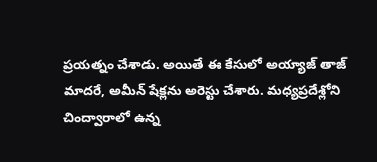ప్రయత్నం చేశాడు. అయితే ఈ కేసులో అయ్యాజ్ తాజ్ మాదరే, అమీన్ షేక్లను అరెస్టు చేశారు. మధ్యప్రదేశ్లోని చింద్వారాలో ఉన్న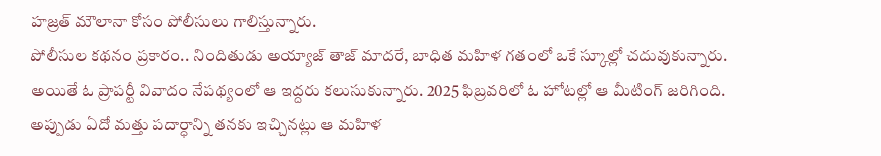హజ్రత్ మౌలానా కోసం పోలీసులు గాలిస్తున్నారు.
పోలీసుల కథనం ప్రకారం.. నిందితుడు అయ్యాజ్ తాజ్ మాదరే, బాధిత మహిళ గతంలో ఒకే స్కూల్లో చదువుకున్నారు. అయితే ఓ ప్రాపర్టీ వివాదం నేపథ్యంలో ఆ ఇద్దరు కలుసుకున్నారు. 2025 ఫిబ్రవరిలో ఓ హోటల్లో ఆ మీటింగ్ జరిగింది. అప్పుడు ఏదో మత్తు పదార్ధాన్ని తనకు ఇచ్చినట్లు ఆ మహిళ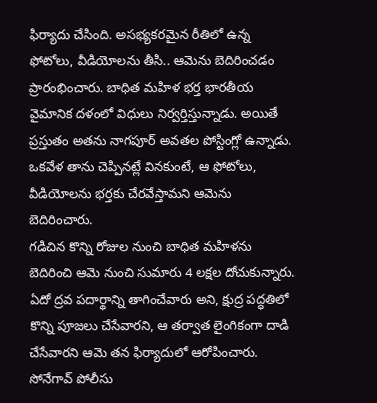ఫిర్యాదు చేసింది. అసభ్యకరమైన రీతిలో ఉన్న ఫోటోలు, వీడియోలను తీసి.. ఆమెను బెదిరించడం ప్రారంభించారు. బాధిత మహిళ భర్త భారతీయ వైమానిక దళంలో విధులు నిర్వర్తిస్తున్నాడు. అయితే ప్రస్తుతం అతను నాగపూర్ అవతల పోస్టింగ్లో ఉన్నాడు. ఒకవేళ తాను చెప్పినట్లే వినకుంటే, ఆ ఫోటోలు, వీడియోలను భర్తకు చేరవేస్తామని ఆమెను బెదిరించారు.
గడిచిన కొన్ని రోజుల నుంచి బాధిత మహిళను బెదిరించి ఆమె నుంచి సుమారు 4 లక్షల దోచుకున్నారు. ఏదో ద్రవ పదార్థాన్ని తాగించేవారు అని, క్షుద్ర పద్ధతిలో కొన్ని పూజలు చేసేవారని, ఆ తర్వాత లైంగికంగా దాడి చేసేవారని ఆమె తన ఫిర్యాదులో ఆరోపించారు. సోనేగావ్ పోలీసు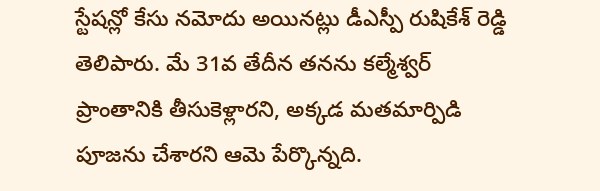స్టేషన్లో కేసు నమోదు అయినట్లు డీఎస్పీ రుషికేశ్ రెడ్డి తెలిపారు. మే 31వ తేదీన తనను కల్మేశ్వర్ ప్రాంతానికి తీసుకెళ్లారని, అక్కడ మతమార్పిడి పూజను చేశారని ఆమె పేర్కొన్నది.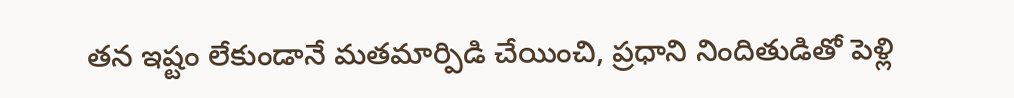తన ఇష్టం లేకుండానే మతమార్పిడి చేయించి, ప్రధాని నిందితుడితో పెళ్లి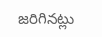జరిగినట్లు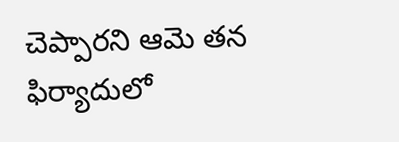చెప్పారని ఆమె తన ఫిర్యాదులో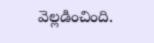వెల్లడించింది.